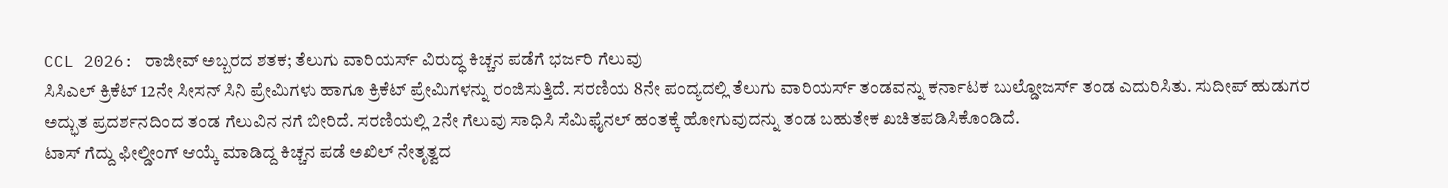CCL 2026: ರಾಜೀವ್ ಅಬ್ಬರದ ಶತಕ; ತೆಲುಗು ವಾರಿಯರ್ಸ್ ವಿರುದ್ಧ ಕಿಚ್ಚನ ಪಡೆಗೆ ಭರ್ಜರಿ ಗೆಲುವು
ಸಿಸಿಎಲ್ ಕ್ರಿಕೆಟ್ 12ನೇ ಸೀಸನ್ ಸಿನಿ ಪ್ರೇಮಿಗಳು ಹಾಗೂ ಕ್ರಿಕೆಟ್ ಪ್ರೇಮಿಗಳನ್ನು ರಂಜಿಸುತ್ತಿದೆ. ಸರಣಿಯ 8ನೇ ಪಂದ್ಯದಲ್ಲಿ ತೆಲುಗು ವಾರಿಯರ್ಸ್ ತಂಡವನ್ನು ಕರ್ನಾಟಕ ಬುಲ್ಡೋಜರ್ಸ್ ತಂಡ ಎದುರಿಸಿತು. ಸುದೀಪ್ ಹುಡುಗರ ಅದ್ಭುತ ಪ್ರದರ್ಶನದಿಂದ ತಂಡ ಗೆಲುವಿನ ನಗೆ ಬೀರಿದೆ. ಸರಣಿಯಲ್ಲಿ 2ನೇ ಗೆಲುವು ಸಾಧಿಸಿ ಸೆಮಿಫೈನಲ್ ಹಂತಕ್ಕೆ ಹೋಗುವುದನ್ನು ತಂಡ ಬಹುತೇಕ ಖಚಿತಪಡಿಸಿಕೊಂಡಿದೆ.
ಟಾಸ್ ಗೆದ್ದು ಫೀಲ್ಡೀಂಗ್ ಆಯ್ಕೆ ಮಾಡಿದ್ದ ಕಿಚ್ಚನ ಪಡೆ ಅಖಿಲ್ ನೇತೃತ್ವದ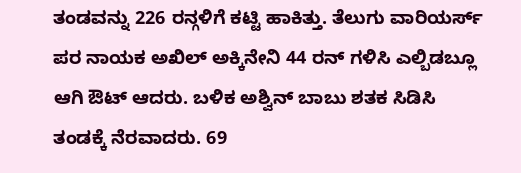ತಂಡವನ್ನು 226 ರನ್ಗಳಿಗೆ ಕಟ್ಟಿ ಹಾಕಿತ್ತು. ತೆಲುಗು ವಾರಿಯರ್ಸ್ ಪರ ನಾಯಕ ಅಖಿಲ್ ಅಕ್ಕಿನೇನಿ 44 ರನ್ ಗಳಿಸಿ ಎಲ್ಬಿಡಬ್ಲೂ ಆಗಿ ಔಟ್ ಆದರು. ಬಳಿಕ ಅಶ್ವಿನ್ ಬಾಬು ಶತಕ ಸಿಡಿಸಿ ತಂಡಕ್ಕೆ ನೆರವಾದರು. 69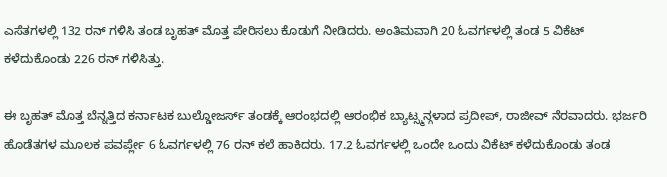ಎಸೆತಗಳಲ್ಲಿ 132 ರನ್ ಗಳಿಸಿ ತಂಡ ಬೃಹತ್ ಮೊತ್ತ ಪೇರಿಸಲು ಕೊಡುಗೆ ನೀಡಿದರು. ಅಂತಿಮವಾಗಿ 20 ಓವರ್ಗಳಲ್ಲಿ ತಂಡ 5 ವಿಕೆಟ್ ಕಳೆದುಕೊಂಡು 226 ರನ್ ಗಳಿಸಿತ್ತು.

ಈ ಬೃಹತ್ ಮೊತ್ತ ಬೆನ್ನತ್ತಿದ ಕರ್ನಾಟಕ ಬುಲ್ಡೋಜರ್ಸ್ ತಂಡಕ್ಕೆ ಆರಂಭದಲ್ಲಿ ಆರಂಭಿಕ ಬ್ಯಾಟ್ಸ್ಮನ್ಗಳಾದ ಪ್ರದೀಪ್, ರಾಜೀವ್ ನೆರವಾದರು. ಭರ್ಜರಿ ಹೊಡೆತಗಳ ಮೂಲಕ ಪವರ್ಪ್ಲೇ 6 ಓವರ್ಗಳಲ್ಲಿ 76 ರನ್ ಕಲೆ ಹಾಕಿದರು. 17.2 ಓವರ್ಗಳಲ್ಲಿ ಒಂದೇ ಒಂದು ವಿಕೆಟ್ ಕಳೆದುಕೊಂಡು ತಂಡ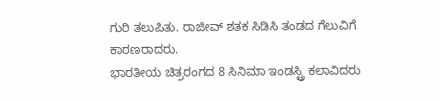ಗುರಿ ತಲುಪಿತು. ರಾಜೀವ್ ಶತಕ ಸಿಡಿಸಿ ತಂಡದ ಗೆಲುವಿಗೆ ಕಾರಣರಾದರು.
ಭಾರತೀಯ ಚಿತ್ರರಂಗದ 8 ಸಿನಿಮಾ ಇಂಡಸ್ಟ್ರಿ ಕಲಾವಿದರು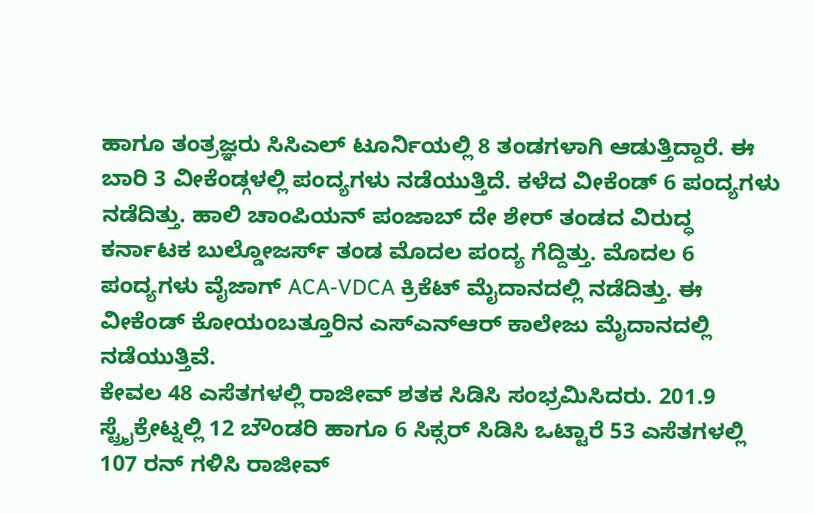ಹಾಗೂ ತಂತ್ರಜ್ಞರು ಸಿಸಿಎಲ್ ಟೂರ್ನಿಯಲ್ಲಿ 8 ತಂಡಗಳಾಗಿ ಆಡುತ್ತಿದ್ದಾರೆ. ಈ ಬಾರಿ 3 ವೀಕೆಂಡ್ಗಳಲ್ಲಿ ಪಂದ್ಯಗಳು ನಡೆಯುತ್ತಿದೆ. ಕಳೆದ ವೀಕೆಂಡ್ 6 ಪಂದ್ಯಗಳು ನಡೆದಿತ್ತು. ಹಾಲಿ ಚಾಂಪಿಯನ್ ಪಂಜಾಬ್ ದೇ ಶೇರ್ ತಂಡದ ವಿರುದ್ಧ ಕರ್ನಾಟಕ ಬುಲ್ಡೋಜರ್ಸ್ ತಂಡ ಮೊದಲ ಪಂದ್ಯ ಗೆದ್ದಿತ್ತು. ಮೊದಲ 6 ಪಂದ್ಯಗಳು ವೈಜಾಗ್ ACA-VDCA ಕ್ರಿಕೆಟ್ ಮೈದಾನದಲ್ಲಿ ನಡೆದಿತ್ತು. ಈ ವೀಕೆಂಡ್ ಕೋಯಂಬತ್ತೂರಿನ ಎಸ್ಎನ್ಆರ್ ಕಾಲೇಜು ಮೈದಾನದಲ್ಲಿ ನಡೆಯುತ್ತಿವೆ.
ಕೇವಲ 48 ಎಸೆತಗಳಲ್ಲಿ ರಾಜೀವ್ ಶತಕ ಸಿಡಿಸಿ ಸಂಭ್ರಮಿಸಿದರು. 201.9 ಸ್ಟ್ರೈಕ್ರೇಟ್ನಲ್ಲಿ 12 ಬೌಂಡರಿ ಹಾಗೂ 6 ಸಿಕ್ಸರ್ ಸಿಡಿಸಿ ಒಟ್ಟಾರೆ 53 ಎಸೆತಗಳಲ್ಲಿ 107 ರನ್ ಗಳಿಸಿ ರಾಜೀವ್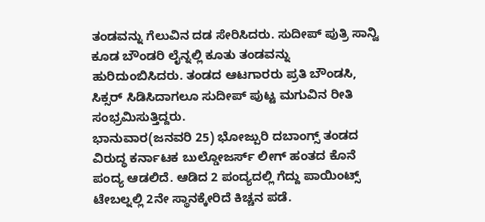ತಂಡವನ್ನು ಗೆಲುವಿನ ದಡ ಸೇರಿಸಿದರು. ಸುದೀಪ್ ಪುತ್ರಿ ಸಾನ್ವಿ ಕೂಡ ಬೌಂಡರಿ ಲೈನ್ನಲ್ಲಿ ಕೂತು ತಂಡವನ್ನು ಹುರಿದುಂಬಿಸಿದರು. ತಂಡದ ಆಟಗಾರರು ಪ್ರತಿ ಬೌಂಡಸಿ, ಸಿಕ್ಸರ್ ಸಿಡಿಸಿದಾಗಲೂ ಸುದೀಪ್ ಪುಟ್ಟ ಮಗುವಿನ ರೀತಿ ಸಂಭ್ರಮಿಸುತ್ತಿದ್ದರು.
ಭಾನುವಾರ(ಜನವರಿ 25) ಭೋಜ್ಪುರಿ ದಬಾಂಗ್ಸ್ ತಂಡದ ವಿರುದ್ಧ ಕರ್ನಾಟಕ ಬುಲ್ಡೋಜರ್ಸ್ ಲೀಗ್ ಹಂತದ ಕೊನೆ ಪಂದ್ಯ ಆಡಲಿದೆ. ಆಡಿದ 2 ಪಂದ್ಯದಲ್ಲಿ ಗೆದ್ದು ಪಾಯಿಂಟ್ಸ್ ಟೇಬಲ್ನಲ್ಲಿ 2ನೇ ಸ್ಥಾನಕ್ಕೇರಿದೆ ಕಿಚ್ಚನ ಪಡೆ.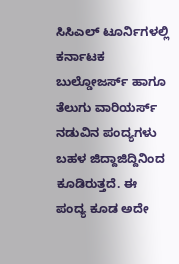ಸಿಸಿಎಲ್ ಟೂರ್ನಿಗಳಲ್ಲಿ ಕರ್ನಾಟಕ ಬುಲ್ಡೋಜರ್ಸ್ ಹಾಗೂ ತೆಲುಗು ವಾರಿಯರ್ಸ್ ನಡುವಿನ ಪಂದ್ಯಗಳು ಬಹಳ ಜಿದ್ದಾಜಿದ್ದಿನಿಂದ ಕೂಡಿರುತ್ತದೆ. ಈ ಪಂದ್ಯ ಕೂಡ ಅದೇ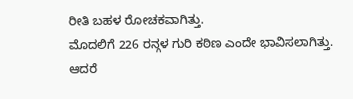ರೀತಿ ಬಹಳ ರೋಚಕವಾಗಿತ್ತು.
ಮೊದಲಿಗೆ 226 ರನ್ಗಳ ಗುರಿ ಕಠಿಣ ಎಂದೇ ಭಾವಿಸಲಾಗಿತ್ತು. ಆದರೆ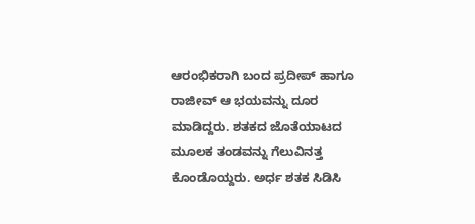ಆರಂಭಿಕರಾಗಿ ಬಂದ ಪ್ರದೀಪ್ ಹಾಗೂ ರಾಜೀವ್ ಆ ಭಯವನ್ನು ದೂರ ಮಾಡಿದ್ದರು. ಶತಕದ ಜೊತೆಯಾಟದ ಮೂಲಕ ತಂಡವನ್ನು ಗೆಲುವಿನತ್ತ ಕೊಂಡೊಯ್ದರು. ಅರ್ಧ ಶತಕ ಸಿಡಿಸಿ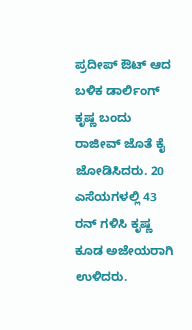ಪ್ರದೀಪ್ ಔಟ್ ಆದ ಬಳಿಕ ಡಾರ್ಲಿಂಗ್ ಕೃಷ್ಣ ಬಂದು ರಾಜೀವ್ ಜೊತೆ ಕೈ ಜೋಡಿಸಿದರು. 20 ಎಸೆಯಗಳಲ್ಲಿ 43 ರನ್ ಗಳಿಸಿ ಕೃಷ್ಣ ಕೂಡ ಅಜೇಯರಾಗಿ ಉಳಿದರು.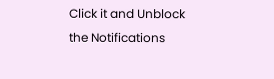Click it and Unblock the Notifications